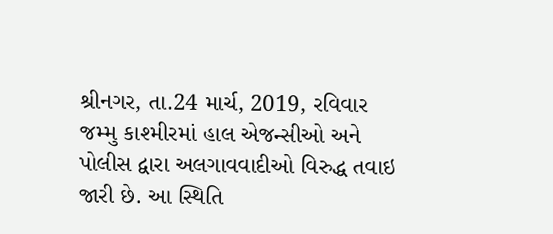શ્રીનગર, તા.24 માર્ચ, 2019, રવિવાર
જમ્મુ કાશ્મીરમાં હાલ એજન્સીઓ અને પોલીસ દ્વારા અલગાવવાદીઓ વિરુદ્ધ તવાઇ જારી છે. આ સ્થિતિ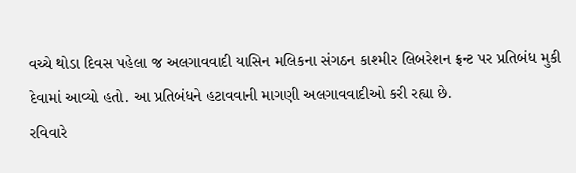વચ્ચે થોડા દિવસ પહેલા જ અલગાવવાદી યાસિન મલિકના સંગઠન કાશ્મીર લિબરેશન ફ્રન્ટ પર પ્રતિબંધ મુકી દેવામાં આવ્યો હતો. આ પ્રતિબંધને હટાવવાની માગણી અલગાવવાદીઓ કરી રહ્યા છે.
રવિવારે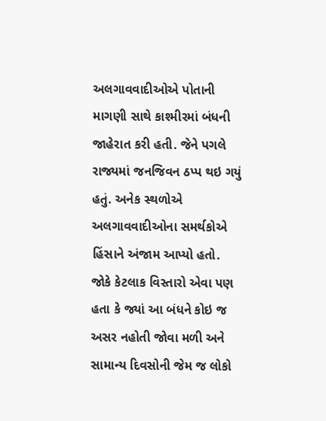અલગાવવાદીઓએ પોતાની માગણી સાથે કાશ્મીરમાં બંધની જાહેરાત કરી હતી. જેને પગલે રાજ્યમાં જનજિવન ઠપ્પ થઇ ગયું હતું. અનેક સ્થળોએ અલગાવવાદીઓના સમર્થકોએ હિંસાને અંજામ આપ્યો હતો.
જોકે કેટલાક વિસ્તારો એવા પણ હતા કે જ્યાં આ બંધને કોઇ જ અસર નહોતી જોવા મળી અને સામાન્ય દિવસોની જેમ જ લોકો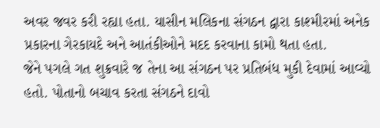અવર જવર કરી રહ્યા હતા. યાસીન મલિકના સંગઠન દ્વારા કાશ્મીરમાં અનેક પ્રકારના ગેરકાયદે અને આતંકીઓને મદદ કરવાના કામો થતા હતા.
જેને પગલે ગત શુક્રવારે જ તેના આ સંગઠન પર પ્રતિબંધ મુકી દેવામાં આવ્યો હતો. પોતાનો બચાવ કરતા સંગઠને દાવો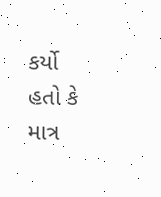કર્યો હતો કે માત્ર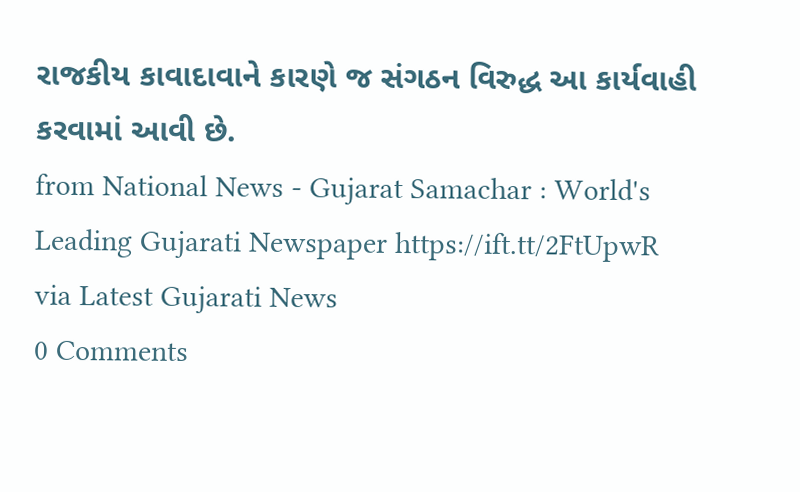રાજકીય કાવાદાવાને કારણે જ સંગઠન વિરુદ્ધ આ કાર્યવાહી કરવામાં આવી છે.
from National News - Gujarat Samachar : World's Leading Gujarati Newspaper https://ift.tt/2FtUpwR
via Latest Gujarati News
0 Comments